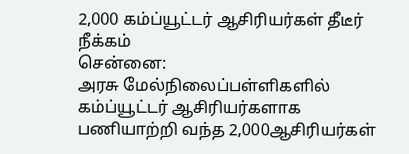2,000 கம்ப்யூட்டர் ஆசிரியர்கள் தீடீர் நீக்கம்
சென்னை:
அரசு மேல்நிலைப்பள்ளிகளில் கம்ப்யூட்டர் ஆசிரியர்களாக பணியாற்றி வந்த 2,000ஆசிரியர்கள்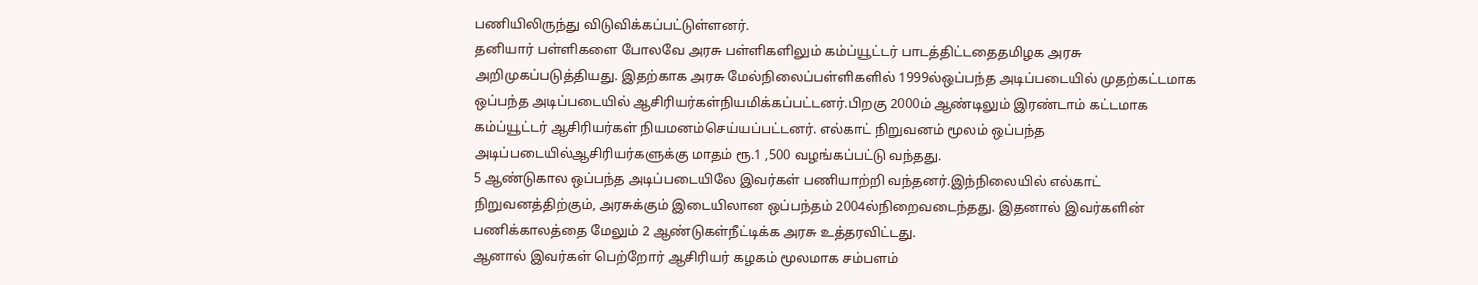பணியிலிருந்து விடுவிக்கப்பட்டுள்ளனர்.
தனியார் பள்ளிகளை போலவே அரசு பள்ளிகளிலும் கம்ப்யூட்டர் பாடத்திட்டதைதமிழக அரசு அறிமுகப்படுத்தியது. இதற்காக அரசு மேல்நிலைப்பள்ளிகளில் 1999ல்ஒப்பந்த அடிப்படையில் முதற்கட்டமாக ஒப்பந்த அடிப்படையில் ஆசிரியர்கள்நியமிக்கப்பட்டனர்.பிறகு 2000ம் ஆண்டிலும் இரண்டாம் கட்டமாக கம்ப்யூட்டர் ஆசிரியர்கள் நியமனம்செய்யப்பட்டனர். எல்காட் நிறுவனம் மூலம் ஒப்பந்த அடிப்படையில்ஆசிரியர்களுக்கு மாதம் ரூ.1 ,500 வழங்கப்பட்டு வந்தது.
5 ஆண்டுகால ஒப்பந்த அடிப்படையிலே இவர்கள் பணியாற்றி வந்தனர்.இந்நிலையில் எல்காட் நிறுவனத்திற்கும், அரசுக்கும் இடையிலான ஒப்பந்தம் 2004ல்நிறைவடைந்தது. இதனால் இவர்களின் பணிக்காலத்தை மேலும் 2 ஆண்டுகள்நீட்டிக்க அரசு உத்தரவிட்டது.
ஆனால் இவர்கள் பெற்றோர் ஆசிரியர் கழகம் மூலமாக சம்பளம்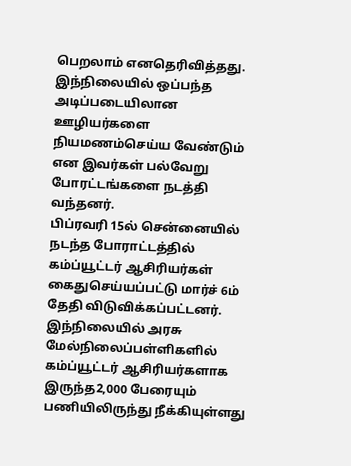பெறலாம் எனதெரிவித்தது. இந்நிலையில் ஒப்பந்த அடிப்படையிலான ஊழியர்களை நியமணம்செய்ய வேண்டும் என இவர்கள் பல்வேறு போரட்டங்களை நடத்தி வந்தனர்.
பிப்ரவரி 15ல் சென்னையில் நடந்த போராட்டத்தில் கம்ப்யூட்டர் ஆசிரியர்கள் கைதுசெய்யப்பட்டு மார்ச் 6ம் தேதி விடுவிக்கப்பட்டனர்.
இந்நிலையில் அரசு மேல்நிலைப்பள்ளிகளில் கம்ப்யூட்டர் ஆசிரியர்களாக இருந்த2,000 பேரையும் பணியிலிருந்து நீக்கியுள்ளது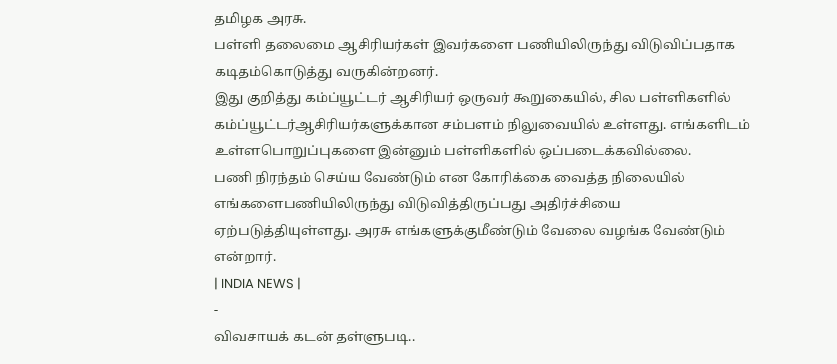தமிழக அரசு.
பள்ளி தலைமை ஆசிரியர்கள் இவர்களை பணியிலிருந்து விடுவிப்பதாக கடிதம்கொடுத்து வருகின்றனர்.
இது குறித்து கம்ப்யூட்டர் ஆசிரியர் ஒருவர் கூறுகையில், சில பள்ளிகளில் கம்ப்யூட்டர்ஆசிரியர்களுக்கான சம்பளம் நிலுவையில் உள்ளது. எங்களிடம் உள்ளபொறுப்புகளை இன்னும் பள்ளிகளில் ஒப்படைக்கவில்லை.
பணி நிரந்தம் செய்ய வேண்டும் என கோரிக்கை வைத்த நிலையில் எங்களைபணியிலிருந்து விடுவித்திருப்பது அதிர்ச்சியை ஏற்படுத்தியுள்ளது. அரசு எங்களுக்குமீண்டும் வேலை வழங்க வேண்டும் என்றார்.
| INDIA NEWS |
-
விவசாயக் கடன் தள்ளுபடி..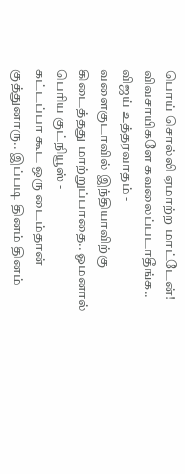பொய் சொல்லி ஏமாற்ற மாட்டேன்! விவசாயிகளே கவலைப்படாதீங்க.. விஜய் உத்தரவாதம் -
வளைகுடாவில் இந்தியாவிற்கு கிடைத்தது மாற்றுப்பாதை.. ஓமனால் பெரிய குட்நியூஸ் -
கட்டப்பா கூட ஒரு டைம்தான் குத்துனாரு.. இப்படி தினம் தினம்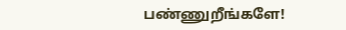பண்ணுறீங்களே!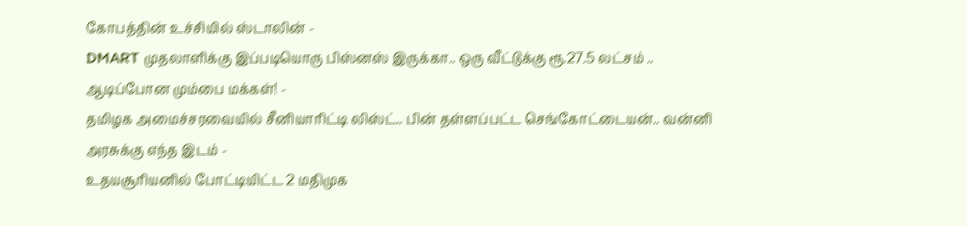கோபத்தின் உச்சியில் ஸ்டாலின் -
DMART முதலாளிக்கு இப்படியொரு பிஸ்னஸ் இருக்கா.. ஒரு வீட்டுக்கு ரூ.27.5 லட்சம் .. ஆடிப்போன மும்பை மக்கள்! -
தமிழக அமைச்சரவையில் சீனியாரிட்டி லிஸ்ட்.. பின் தள்ளப்பட்ட செங்கோட்டையன்.. வன்னி அரசுக்கு எந்த இடம் -
உதயசூரியனில் போட்டியிட்ட 2 மதிமுக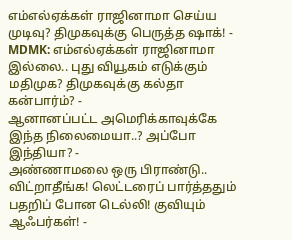எம்எல்ஏக்கள் ராஜினாமா செய்ய முடிவு? திமுகவுக்கு பெருத்த ஷாக்! -
MDMK: எம்எல்ஏக்கள் ராஜினாமா இல்லை.. புது வியூகம் எடுக்கும் மதிமுக? திமுகவுக்கு கல்தா கன்பார்ம்? -
ஆனானப்பட்ட அமெரிக்காவுக்கே இந்த நிலைமையா..? அப்போ இந்தியா? -
அண்ணாமலை ஒரு பிராண்டு.. விட்றாதீங்க! லெட்டரைப் பார்த்ததும் பதறிப் போன டெல்லி! குவியும் ஆஃபர்கள்! -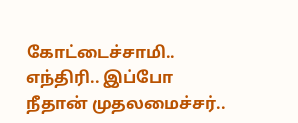கோட்டைச்சாமி.. எந்திரி.. இப்போ நீதான் முதலமைச்சர்..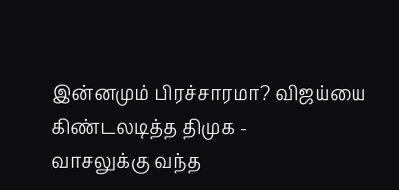இன்னமும் பிரச்சாரமா? விஜய்யை கிண்டலடித்த திமுக -
வாசலுக்கு வந்த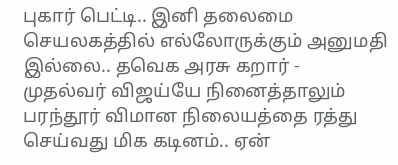புகார் பெட்டி.. இனி தலைமை செயலகத்தில் எல்லோருக்கும் அனுமதி இல்லை.. தவெக அரசு கறார் -
முதல்வர் விஜய்யே நினைத்தாலும் பரந்தூர் விமான நிலையத்தை ரத்து செய்வது மிக கடினம்.. ஏன்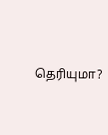தெரியுமா?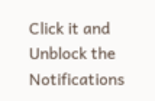Click it and Unblock the Notifications